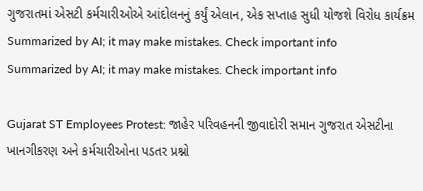ગુજરાતમાં એસટી કર્મચારીઓએ આંદોલનનું કર્યું એલાન, એક સપ્તાહ સુધી યોજશે વિરોધ કાર્યક્રમ
Summarized by AI; it may make mistakes. Check important info
Summarized by AI; it may make mistakes. Check important info

Gujarat ST Employees Protest: જાહેર પરિવહનની જીવાદોરી સમાન ગુજરાત એસટીના ખાનગીકરણ અને કર્મચારીઓના પડતર પ્રશ્નો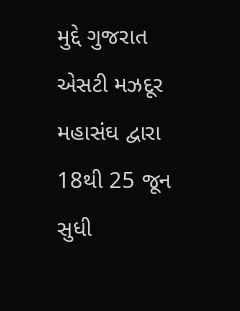મુદ્દે ગુજરાત એસટી મઝદૂર મહાસંઘ દ્વારા 18થી 25 જૂન સુધી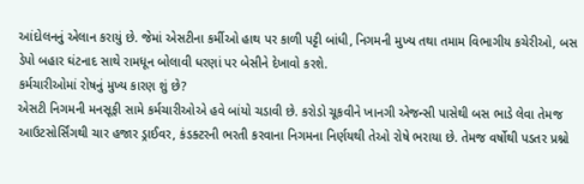આંદોલનનું એલાન કરાયું છે. જેમાં એસટીના કર્મીઓ હાથ પર કાળી પટ્ટી બાંધી, નિગમની મુખ્ય તથા તમામ વિભાગીય કચેરીઓ, બસ ડેપો બહાર ઘંટનાદ સાથે રામધૂન બોલાવી ધરણાં પર બેસીને દેખાવો કરશે.
કર્મચારીઓમાં રોષનું મુખ્ય કારણ શું છે?
એસટી નિગમની મનસૂફી સામે કર્મચારીઓએ હવે બાંયો ચડાવી છે. કરોડો ચૂકવીને ખાનગી એજન્સી પાસેથી બસ ભાડે લેવા તેમજ આઉટસોર્સિંગથી ચાર હજાર ડ્રાઈવર, કંડક્ટરની ભરતી કરવાના નિગમના નિર્ણયથી તેઓ રોષે ભરાયા છે. તેમજ વર્ષોથી પડતર પ્રશ્નો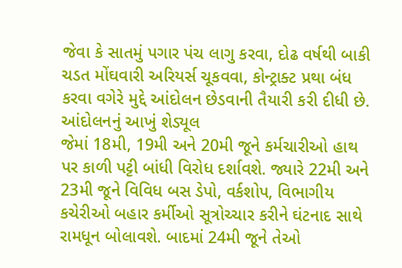જેવા કે સાતમું પગાર પંચ લાગુ કરવા, દોઢ વર્ષથી બાકી ચડત મોંઘવારી અરિયર્સ ચૂકવવા, કોન્ટ્રાક્ટ પ્રથા બંધ કરવા વગેરે મુદ્દે આંદોલન છેડવાની તૈયારી કરી દીધી છે.
આંદોલનનું આખું શેડ્યૂલ
જેમાં 18મી, 19મી અને 20મી જૂને કર્મચારીઓ હાથ પર કાળી પટ્ટી બાંધી વિરોધ દર્શાવશે. જ્યારે 22મી અને 23મી જૂને વિવિધ બસ ડેપો, વર્કશોપ, વિભાગીય કચેરીઓ બહાર કર્મીઓ સૂત્રોચ્ચાર કરીને ઘંટનાદ સાથે રામધૂન બોલાવશે. બાદમાં 24મી જૂને તેઓ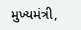મુખ્યમંત્રી,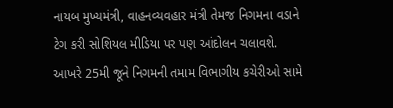નાયબ મુખ્યમંત્રી, વાહનવ્યવહાર મંત્રી તેમજ નિગમના વડાને ટેગ કરી સોશિયલ મીડિયા પર પણ આંદોલન ચલાવશે. આખરે 25મી જૂને નિગમની તમામ વિભાગીય કચેરીઓ સામે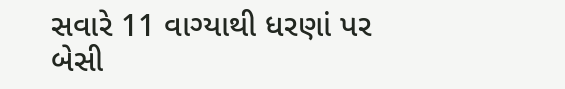સવારે 11 વાગ્યાથી ધરણાં પર બેસી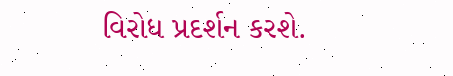વિરોધ પ્રદર્શન કરશે.